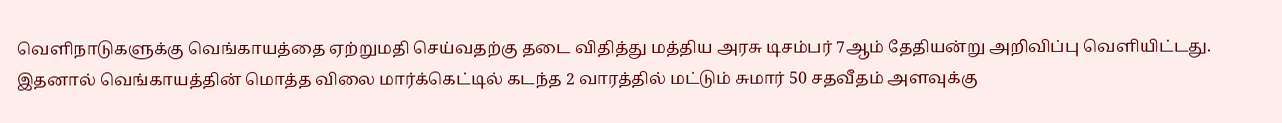வெளிநாடுகளுக்கு வெங்காயத்தை ஏற்றுமதி செய்வதற்கு தடை விதித்து மத்திய அரசு டிசம்பர் 7ஆம் தேதியன்று அறிவிப்பு வெளியிட்டது. இதனால் வெங்காயத்தின் மொத்த விலை மார்க்கெட்டில் கடந்த 2 வாரத்தில் மட்டும் சுமார் 50 சதவீதம் அளவுக்கு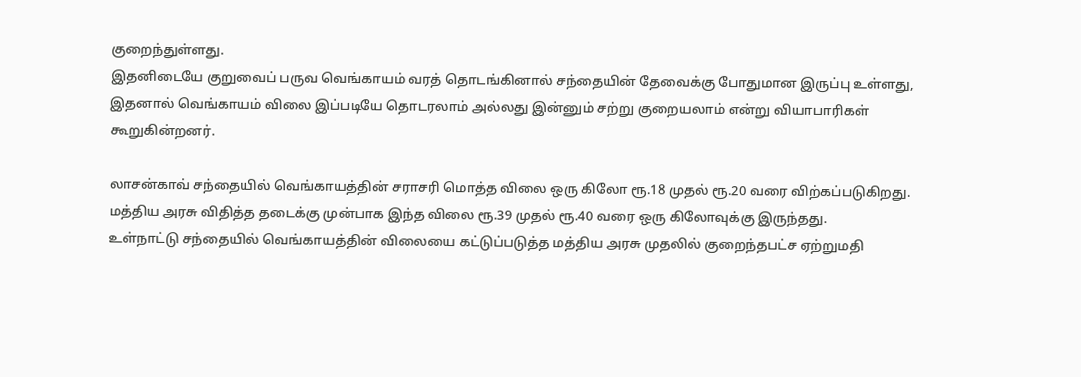குறைந்துள்ளது.
இதனிடையே குறுவைப் பருவ வெங்காயம் வரத் தொடங்கினால் சந்தையின் தேவைக்கு போதுமான இருப்பு உள்ளது, இதனால் வெங்காயம் விலை இப்படியே தொடரலாம் அல்லது இன்னும் சற்று குறையலாம் என்று வியாபாரிகள் கூறுகின்றனர்.

லாசன்காவ் சந்தையில் வெங்காயத்தின் சராசரி மொத்த விலை ஒரு கிலோ ரூ.18 முதல் ரூ.20 வரை விற்கப்படுகிறது. மத்திய அரசு விதித்த தடைக்கு முன்பாக இந்த விலை ரூ.39 முதல் ரூ.40 வரை ஒரு கிலோவுக்கு இருந்தது.
உள்நாட்டு சந்தையில் வெங்காயத்தின் விலையை கட்டுப்படுத்த மத்திய அரசு முதலில் குறைந்தபட்ச ஏற்றுமதி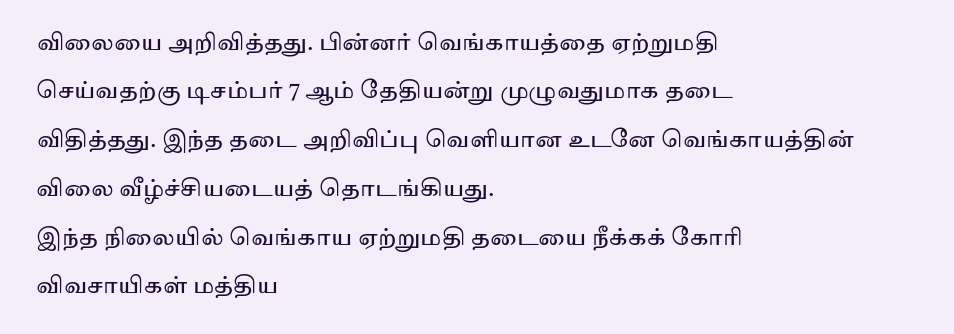விலையை அறிவித்தது. பின்னர் வெங்காயத்தை ஏற்றுமதி செய்வதற்கு டிசம்பர் 7 ஆம் தேதியன்று முழுவதுமாக தடை விதித்தது. இந்த தடை அறிவிப்பு வெளியான உடனே வெங்காயத்தின் விலை வீழ்ச்சியடையத் தொடங்கியது.
இந்த நிலையில் வெங்காய ஏற்றுமதி தடையை நீக்கக் கோரி விவசாயிகள் மத்திய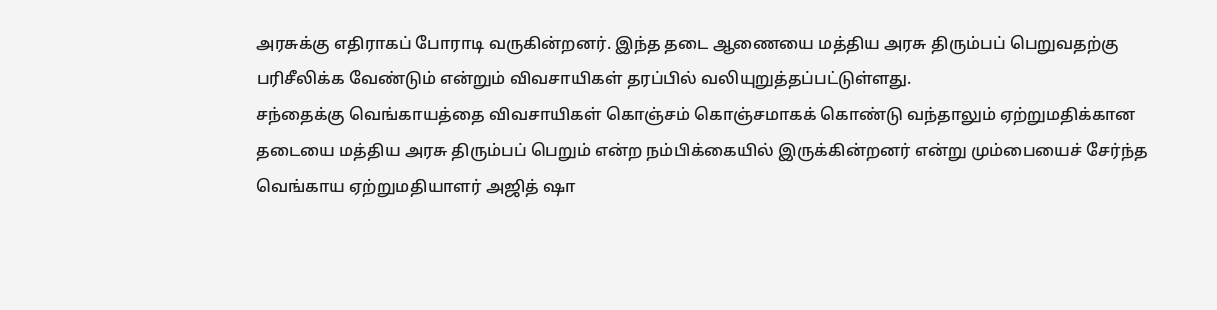அரசுக்கு எதிராகப் போராடி வருகின்றனர். இந்த தடை ஆணையை மத்திய அரசு திரும்பப் பெறுவதற்கு பரிசீலிக்க வேண்டும் என்றும் விவசாயிகள் தரப்பில் வலியுறுத்தப்பட்டுள்ளது.
சந்தைக்கு வெங்காயத்தை விவசாயிகள் கொஞ்சம் கொஞ்சமாகக் கொண்டு வந்தாலும் ஏற்றுமதிக்கான தடையை மத்திய அரசு திரும்பப் பெறும் என்ற நம்பிக்கையில் இருக்கின்றனர் என்று மும்பையைச் சேர்ந்த வெங்காய ஏற்றுமதியாளர் அஜித் ஷா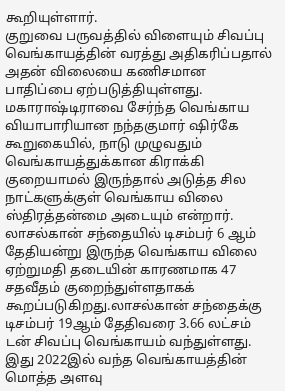கூறியுள்ளார்.
குறுவை பருவத்தில் விளையும் சிவப்பு வெங்காயத்தின் வரத்து அதிகரிப்பதால் அதன் விலையை கணிசமான பாதிப்பை ஏற்படுத்தியுள்ளது. மகாராஷ்டிராவை சேர்ந்த வெங்காய வியாபாரியான நந்தகுமார் ஷிர்கே கூறுகையில், நாடு முழுவதும் வெங்காயத்துக்கான கிராக்கி குறையாமல் இருந்தால் அடுத்த சில நாட்களுக்குள் வெங்காய விலை ஸ்திரத்தன்மை அடையும் என்றார்.
லாசல்கான் சந்தையில் டிசம்பர் 6 ஆம் தேதியன்று இருந்த வெங்காய விலை ஏற்றுமதி தடையின் காரணமாக 47 சதவீதம் குறைந்துள்ளதாகக் கூறப்படுகிறது.லாசல்கான் சந்தைக்கு டிசம்பர் 19ஆம் தேதிவரை 3.66 லட்சம் டன் சிவப்பு வெங்காயம் வந்துள்ளது. இது 2022இல் வந்த வெங்காயத்தின் மொத்த அளவு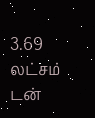3.69 லட்சம் டன்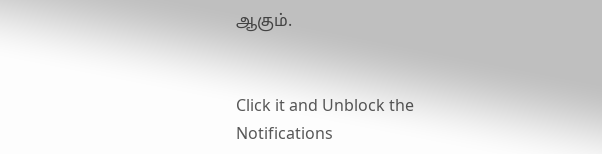ஆகும்.


Click it and Unblock the Notifications